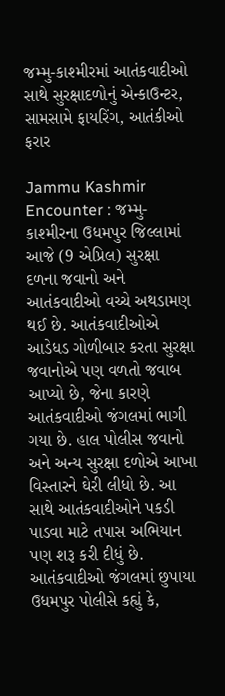જમ્મુ-કાશ્મીરમાં આતંકવાદીઓ સાથે સુરક્ષાદળોનું એન્કાઉન્ટર, સામસામે ફાયરિંગ, આતંકીઓ ફરાર

Jammu Kashmir Encounter : જમ્મુ-કાશ્મીરના ઉધમપુર જિલ્લામાં આજે (9 એપ્રિલ) સુરક્ષા દળના જવાનો અને આતંકવાદીઓ વચ્ચે અથડામણ થઈ છે. આતંકવાદીઓએ આડેધડ ગોળીબાર કરતા સુરક્ષા જવાનોએ પણ વળતો જવાબ આપ્યો છે, જેના કારણે આતંકવાદીઓ જંગલમાં ભાગી ગયા છે. હાલ પોલીસ જવાનો અને અન્ય સુરક્ષા દળોએ આખા વિસ્તારને ઘેરી લીધો છે. આ સાથે આતંકવાદીઓને પકડી પાડવા માટે તપાસ અભિયાન પણ શરૂ કરી દીધું છે.
આતંકવાદીઓ જંગલમાં છુપાયા
ઉધમપુર પોલીસે કહ્યું કે,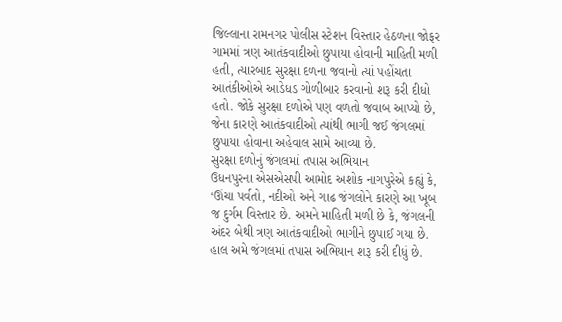જિલ્લાના રામનગર પોલીસ સ્ટેશન વિસ્તાર હેઠળના જોફર ગામમાં ત્રણ આતંકવાદીઓ છુપાયા હોવાની માહિતી મળી હતી, ત્યારબાદ સુરક્ષા દળના જવાનો ત્યાં પહોંચતા આતંકીઓએ આડેધડ ગોળીબાર કરવાનો શરૂ કરી દીધો હતો. જોકે સુરક્ષા દળોએ પણ વળતો જવાબ આપ્યો છે, જેના કારણે આતંકવાદીઓ ત્યાંથી ભાગી જઈ જંગલમાં છુપાયા હોવાના અહેવાલ સામે આવ્યા છે.
સુરક્ષા દળોનું જંગલમાં તપાસ અભિયાન
ઉધનપુરના એસએસપી આમોદ અશોક નાગપુરેએ કહ્યું કે, ‘ઊંચા પર્વતો, નદીઓ અને ગાઢ જંગલોને કારણે આ ખૂબ જ દુર્ગમ વિસ્તાર છે. અમને માહિતી મળી છે કે, જંગલની અંદર બેથી ત્રણ આતંકવાદીઓ ભાગીને છુપાઈ ગયા છે. હાલ અમે જંગલમાં તપાસ અભિયાન શરૂ કરી દીધું છે.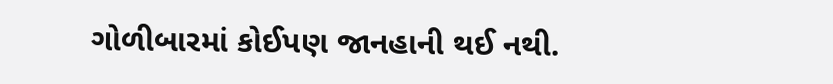ગોળીબારમાં કોઈપણ જાનહાની થઈ નથી.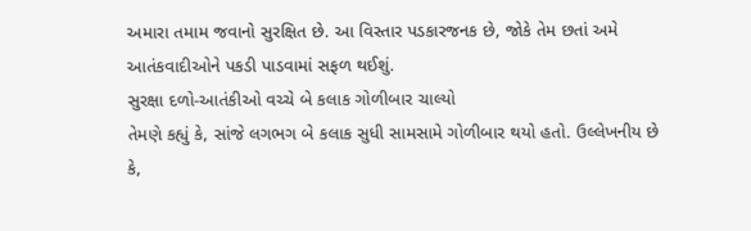અમારા તમામ જવાનો સુરક્ષિત છે. આ વિસ્તાર પડકારજનક છે, જોકે તેમ છતાં અમે આતંકવાદીઓને પકડી પાડવામાં સફળ થઈશું.
સુરક્ષા દળો-આતંકીઓ વચ્ચે બે કલાક ગોળીબાર ચાલ્યો
તેમણે કહ્યું કે, સાંજે લગભગ બે કલાક સુધી સામસામે ગોળીબાર થયો હતો. ઉલ્લેખનીય છે કે,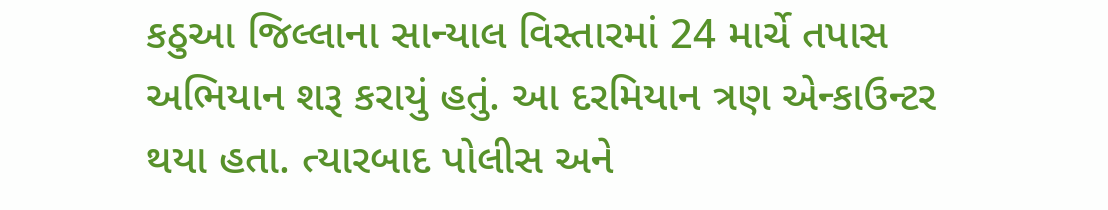કઠુઆ જિલ્લાના સાન્યાલ વિસ્તારમાં 24 માર્ચે તપાસ અભિયાન શરૂ કરાયું હતું. આ દરમિયાન ત્રણ એન્કાઉન્ટર થયા હતા. ત્યારબાદ પોલીસ અને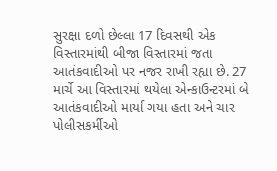સુરક્ષા દળો છેલ્લા 17 દિવસથી એક વિસ્તારમાંથી બીજા વિસ્તારમાં જતા આતંકવાદીઓ પર નજર રાખી રહ્યા છે. 27 માર્ચે આ વિસ્તારમાં થયેલા એન્કાઉન્ટરમાં બે આતંકવાદીઓ માર્યા ગયા હતા અને ચાર પોલીસકર્મીઓ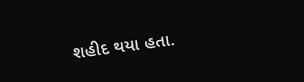શહીદ થયા હતા.